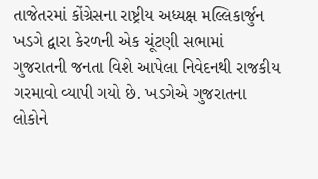તાજેતરમાં કોંગ્રેસના રાષ્ટ્રીય અધ્યક્ષ મલ્લિકાર્જુન ખડગે દ્વારા કેરળની એક ચૂંટણી સભામાં ગુજરાતની જનતા વિશે આપેલા નિવેદનથી રાજકીય ગરમાવો વ્યાપી ગયો છે. ખડગેએ ગુજરાતના લોકોને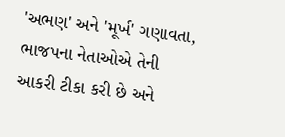'અભણ' અને 'મૂર્ખ' ગણાવતા, ભાજપના નેતાઓએ તેની આકરી ટીકા કરી છે અને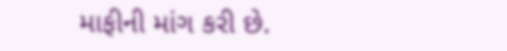માફીની માંગ કરી છે.